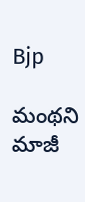Bjp

మంథని మాజీ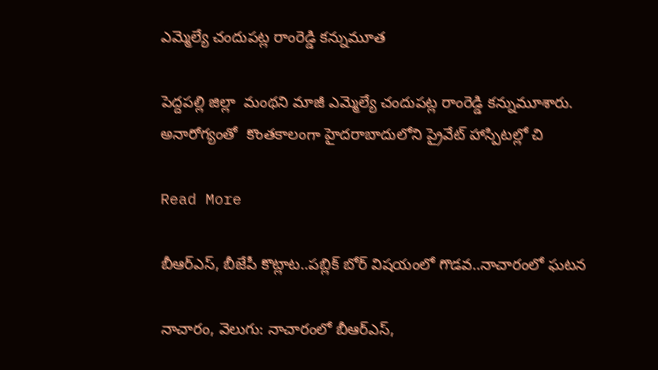ఎమ్మెల్యే చందుపట్ల రాంరెడ్డి కన్నుమూత

పెద్దపల్లి జిల్లా  మంథని మాజీ ఎమ్మెల్యే చందుపట్ల రాంరెడ్డి కన్నుమూశారు.   అనారోగ్యంతో  కొంతకాలంగా హైదరాబాదులోని ప్రైవేట్ హాస్పిటల్లో చి

Read More

బీఆర్ఎస్, బీజేపీ కొట్లాట..పబ్లిక్ బోర్ విషయంలో గొడవ..నాచారంలో ఘటన

నాచారం, వెలుగు: నాచారంలో బీఆర్ఎస్,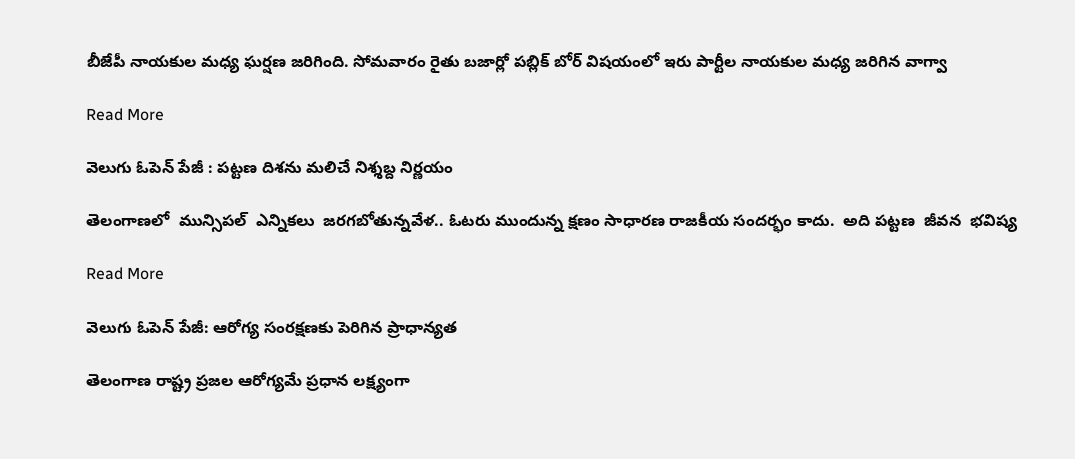బీజేపీ నాయకుల మధ్య ఘర్షణ జరిగింది. సోమవారం రైతు బజార్లో పబ్లిక్ బోర్ విషయంలో ఇరు పార్టీల నాయకుల మధ్య జరిగిన వాగ్వా

Read More

వెలుగు ఓపెన్ పేజీ : పట్టణ దిశను మలిచే నిశ్శబ్ద నిర్ణయం

తెలంగాణలో  మున్సిపల్  ఎన్నికలు  జరగబోతున్నవేళ.. ఓటరు ముందున్న క్షణం సాధారణ రాజకీయ సందర్భం కాదు.  అది పట్టణ  జీవన  భవిష్య

Read More

వెలుగు ఓపెన్ పేజీ: ఆరోగ్య సంరక్షణకు పెరిగిన ప్రాధాన్యత

తెలంగాణ రాష్ట్ర ప్రజల ఆరోగ్యమే ప్రధాన లక్ష్యంగా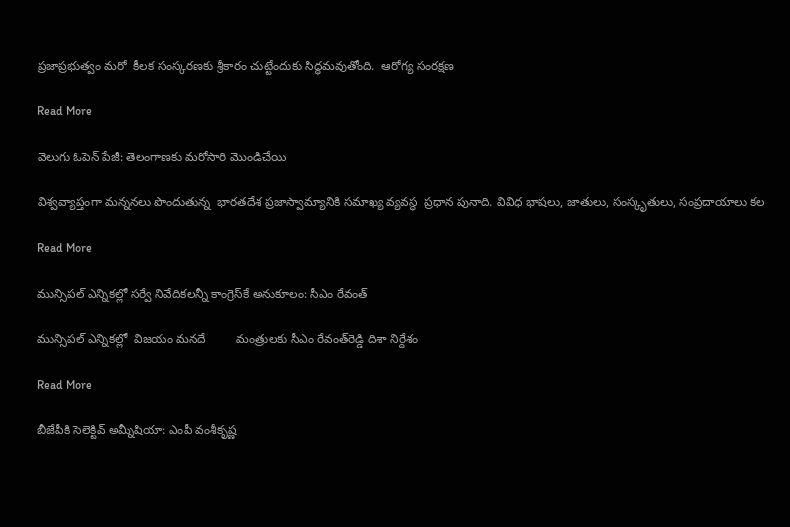ప్రజాప్రభుత్వం మరో  కీలక సంస్కరణకు శ్రీకారం చుట్టేందుకు సిద్ధమవుతోంది.  ఆరోగ్య సంరక్షణ

Read More

వెలుగు ఓపెన్ పేజీ: తెలంగాణకు మరోసారి మొండిచేయి

విశ్వవ్యాప్తంగా మన్ననలు పొందుతున్న  భారతదేశ ప్రజాస్వామ్యానికి సమాఖ్య వ్యవస్థ  ప్రధాన పునాది. వివిధ భాషలు, జాతులు, సంస్కృతులు, సంప్రదాయాలు కల

Read More

మున్సిపల్ ఎన్నికల్లో సర్వే నివేదికలన్నీ కాంగ్రెస్‌‌‌‌‌‌‌‌‌‌‌‌‌‌‌‌కే అనుకూలం: సీఎం రేవంత్

మున్సిపల్ ఎన్నికల్లో  విజయం మనదే         మంత్రులకు సీఎం రేవంత్‌‌‌‌రెడ్డి దిశా నిర్దేశం

Read More

బీజేపీకి సెలెక్టివ్ అమ్నీషియా: ఎంపీ వంశీకృష్ణ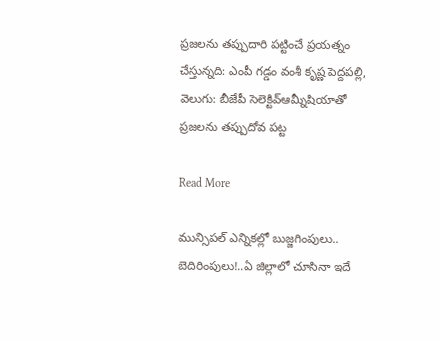ప్రజలను తప్పుదారి పట్టించే ప్రయత్నం చేస్తున్నది: ఎంపీ గడ్డం వంశీ కృష్ణ పెద్దపల్లి, వెలుగు: బీజేపీ సెలెక్టివ్ఆమ్నీషియాతో ప్రజలను తప్పుదోవ పట్ట

Read More

మున్సిపల్ ఎన్నికల్లో బుజ్జగింపులు.. బెదిరింపులు!..ఏ జిల్లాలో చూసినా ఇదే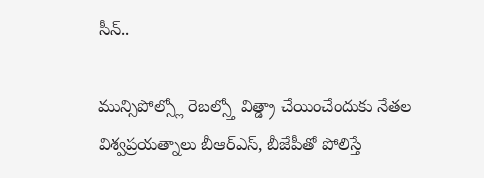సీన్..

మున్సిపోల్స్లో రెబల్స్తో విత్డ్రా చేయించేందుకు నేతల విశ్వప్రయత్నాలు బీఆర్ఎస్, బీజేపీతో పోలిస్తే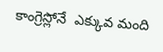కాంగ్రెస్లోనే  ఎక్కువ మంది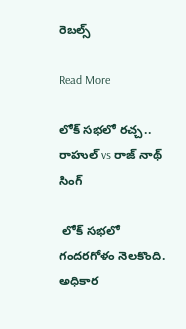రెబల్స్

Read More

లోక్ సభలో రచ్చ.. రాహుల్ vs రాజ్ నాథ్ సింగ్

 లోక్ సభలో  గందరగోళం నెలకొంది. అధికార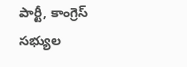పార్టీ, కాంగ్రెస్ సభ్యుల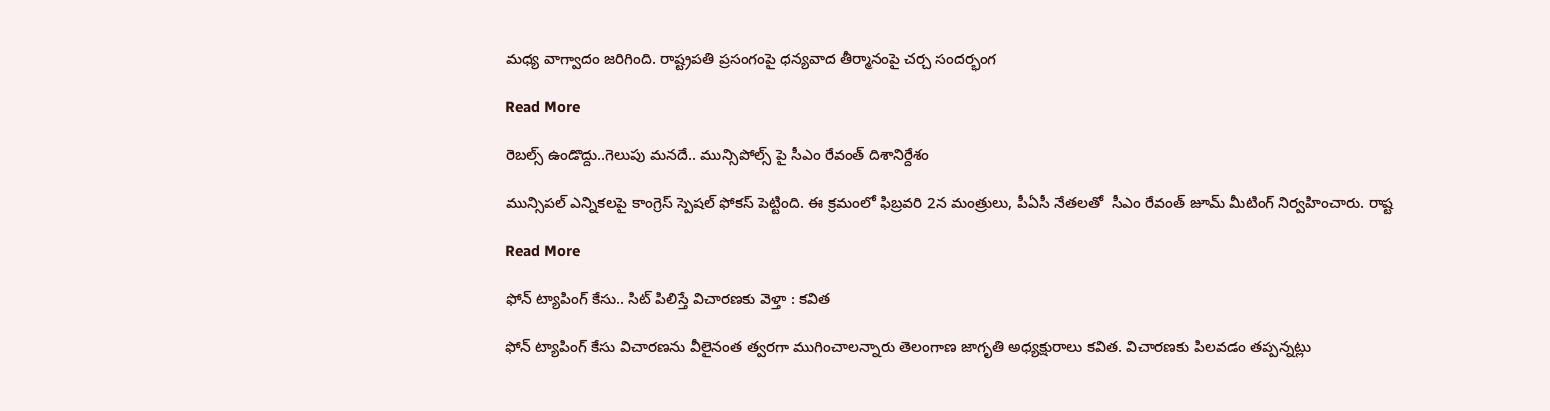మధ్య వాగ్వాదం జరిగింది. రాష్ట్రపతి ప్రసంగంపై ధన్యవాద తీర్మానంపై చర్చ సందర్భంగ

Read More

రెబల్స్ ఉండొద్దు..గెలుపు మనదే.. మున్సిపోల్స్ పై సీఎం రేవంత్ దిశానిర్దేశం

మున్సిపల్ ఎన్నికలపై కాంగ్రెస్ స్పెషల్ ఫోకస్ పెట్టింది. ఈ క్రమంలో ఫిబ్రవరి 2న మంత్రులు, పీఏసీ నేతలతో  సీఎం రేవంత్ జూమ్ మీటింగ్ నిర్వహించారు. రాష్ట

Read More

ఫోన్ ట్యాపింగ్ కేసు.. సిట్ పిలిస్తే విచారణకు వెళ్తా : కవిత

ఫోన్ ట్యాపింగ్ కేసు విచారణను వీలైనంత త్వరగా ముగించాలన్నారు తెలంగాణ జాగృతి అధ్యక్షురాలు కవిత. విచారణకు పిలవడం తప్పన్నట్లు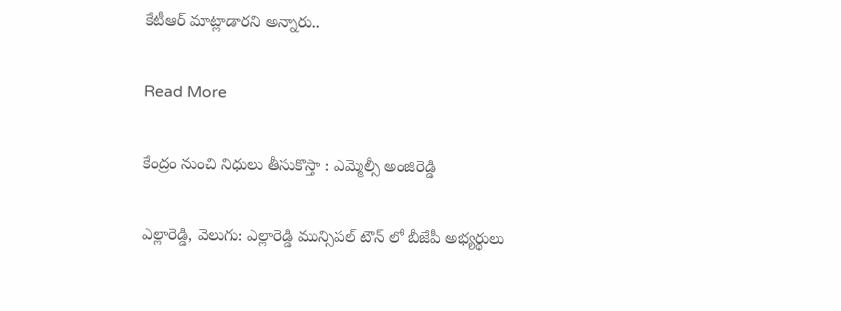కేటీఆర్ మాట్లాడారని అన్నారు..

Read More

కేంద్రం నుంచి నిధులు తీసుకొస్తా : ఎమ్మెల్సీ అంజిరెడ్డి

ఎల్లారెడ్డి, వెలుగు: ఎల్లారెడ్డి మున్సిపల్ టౌన్ లో బీజేపీ అభ్యర్థులు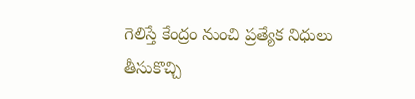గెలిస్తే కేంద్రం నుంచి ప్రత్యేక నిధులు తీసుకొచ్చి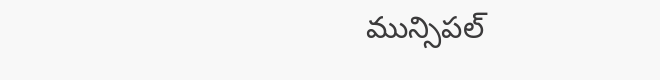మున్సిపల్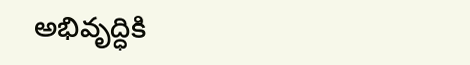అభివృద్ధికి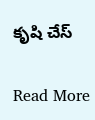కృషి చేస్

Read More